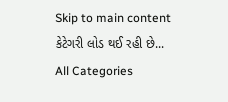Skip to main content
કેટેગરી લોડ થઈ રહી છે...
All Categories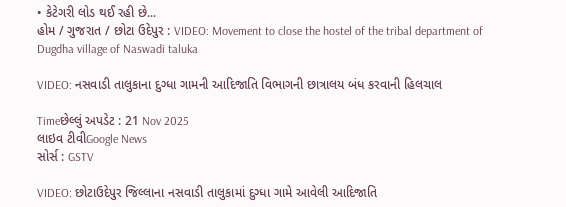• કેટેગરી લોડ થઈ રહી છે...
હોમ / ગુજરાત / છોટા ઉદેપુર : VIDEO: Movement to close the hostel of the tribal department of Dugdha village of Naswadi taluka

VIDEO: નસવાડી તાલુકાના દુગ્ધા ગામની આદિજાતિ વિભાગની છાત્રાલય બંધ કરવાની હિલચાલ

Timeછેલ્લું અપડેટ : 21 Nov 2025
લાઇવ ટીવીGoogle News
સોર્સ : GSTV

VIDEO: છોટાઉદેપુર જિલ્લાના નસવાડી તાલુકામાં દુગ્ધા ગામે આવેલી આદિજાતિ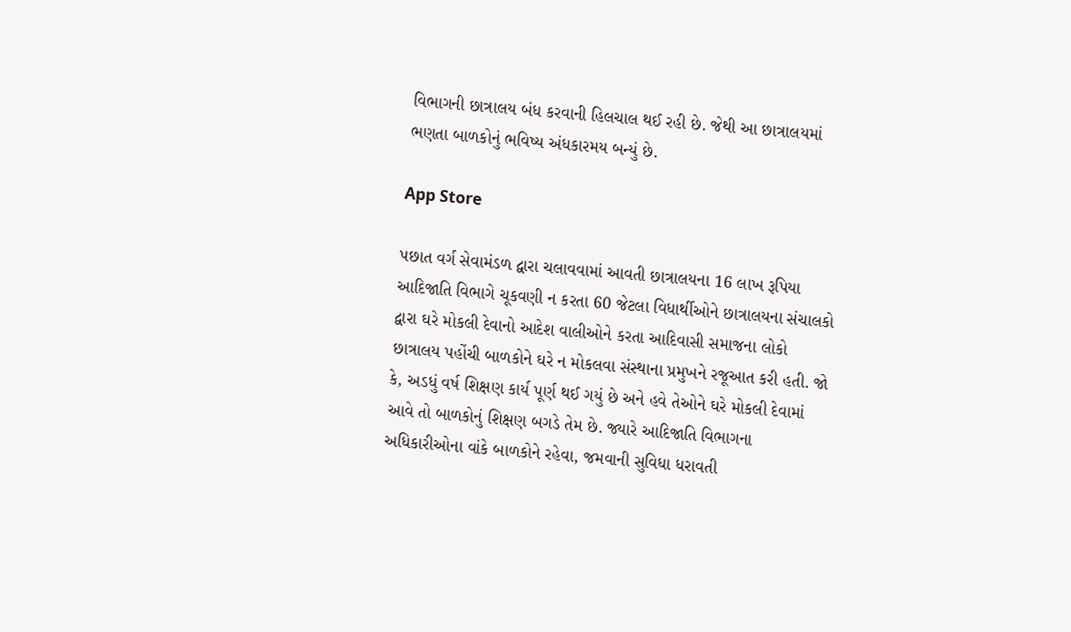વિભાગની છાત્રાલય બંધ કરવાની હિલચાલ થઈ રહી છે. જેથી આ છાત્રાલયમાં ભણતા બાળકોનું ભવિષ્ય અંધકારમય બન્યું છે.

App Store

પછાત વર્ગ સેવામંડળ દ્વારા ચલાવવામાં આવતી છાત્રાલયના 16 લાખ રૂપિયા આદિજાતિ વિભાગે ચૂકવણી ન કરતા 60 જેટલા વિધાર્થીઓને છાત્રાલયના સંચાલકો દ્વારા ઘરે મોકલી દેવાનો આદેશ વાલીઓને કરતા આદિવાસી સમાજના લોકો છાત્રાલય પહોંચી બાળકોને ઘરે ન મોકલવા સંસ્થાના પ્રમુખને રજૂઆત કરી હતી. જો કે, અડધું વર્ષ શિક્ષણ કાર્ય પૂર્ણ થઈ ગયું છે અને હવે તેઓને ઘરે મોકલી દેવામાં આવે તો બાળકોનું શિક્ષણ બગડે તેમ છે. જ્યારે આદિજાતિ વિભાગના અધિકારીઓના વાંકે બાળકોને રહેવા, જમવાની સુવિધા ધરાવતી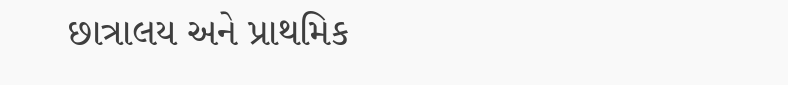છાત્રાલય અને પ્રાથમિક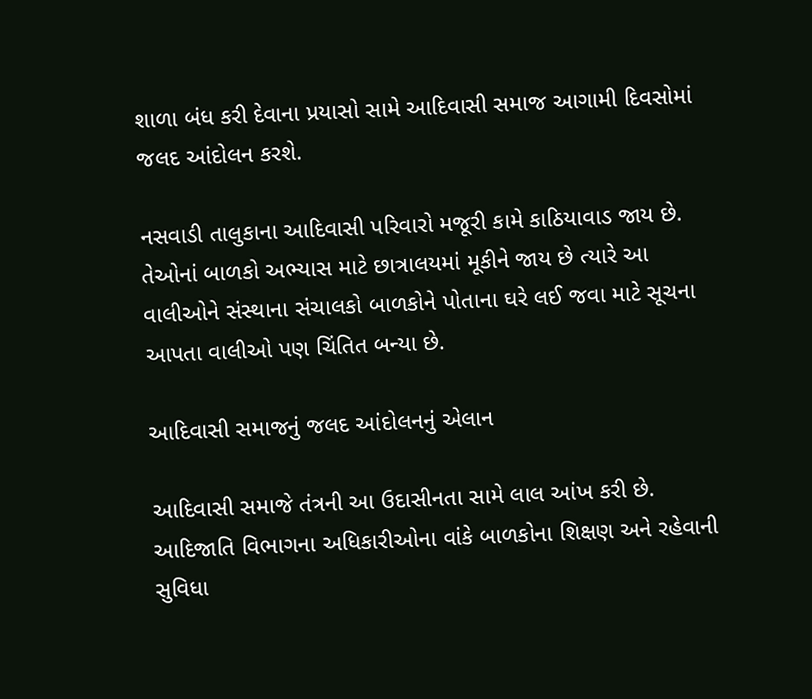શાળા બંધ કરી દેવાના પ્રયાસો સામે આદિવાસી સમાજ આગામી દિવસોમાં જલદ આંદોલન કરશે.

નસવાડી તાલુકાના આદિવાસી પરિવારો મજૂરી કામે કાઠિયાવાડ જાય છે. તેઓનાં બાળકો અભ્યાસ માટે છાત્રાલયમાં મૂકીને જાય છે ત્યારે આ વાલીઓને સંસ્થાના સંચાલકો બાળકોને પોતાના ઘરે લઈ જવા માટે સૂચના આપતા વાલીઓ પણ ચિંતિત બન્યા છે.

આદિવાસી સમાજનું જલદ આંદોલનનું એલાન

આદિવાસી સમાજે તંત્રની આ ઉદાસીનતા સામે લાલ આંખ કરી છે. આદિજાતિ વિભાગના અધિકારીઓના વાંકે બાળકોના શિક્ષણ અને રહેવાની સુવિધા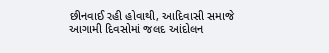છીનવાઈ રહી હોવાથી, આદિવાસી સમાજે આગામી દિવસોમાં જલદ આંદોલન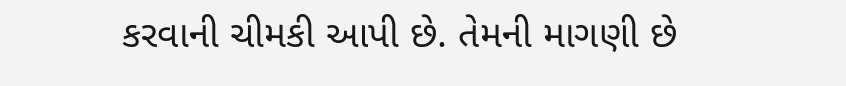કરવાની ચીમકી આપી છે. તેમની માગણી છે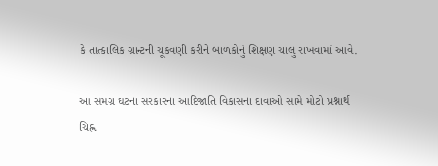કે તાત્કાલિક ગ્રાન્ટની ચૂકવણી કરીને બાળકોનું શિક્ષણ ચાલુ રાખવામાં આવે.

આ સમગ્ર ઘટના સરકારના આદિજાતિ વિકાસના દાવાઓ સામે મોટો પ્રશ્નાર્થ ચિહ્ન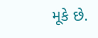મૂકે છે.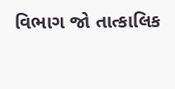વિભાગ જો તાત્કાલિક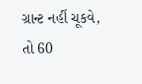ગ્રાન્ટ નહીં ચૂકવે, તો 60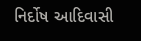નિર્દોષ આદિવાસી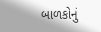બાળકોનું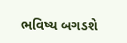ભવિષ્ય બગડશે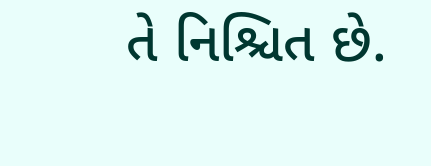તે નિશ્ચિત છે.